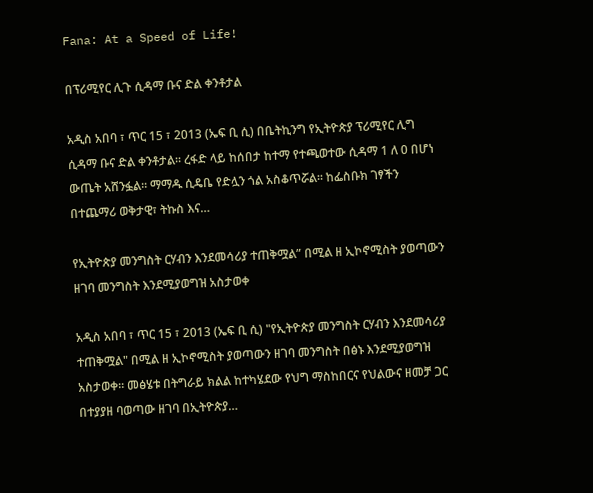Fana: At a Speed of Life!

በፕሪሚየር ሊጉ ሲዳማ ቡና ድል ቀንቶታል

አዲስ አበባ ፣ ጥር 15 ፣ 2013 (ኤፍ ቢ ሲ) በቤትኪንግ የኢትዮጵያ ፕሪሚየር ሊግ ሲዳማ ቡና ድል ቀንቶታል፡፡ ረፋድ ላይ ከሰበታ ከተማ የተጫወተው ሲዳማ 1 ለ 0 በሆነ ውጤት አሸንፏል፡፡ ማማዱ ሲዴቤ የድሏን ጎል አስቆጥሯል፡፡ ከፌስቡክ ገፃችን በተጨማሪ ወቅታዊ፣ ትኩስ እና…

የኢትዮጵያ መንግስት ርሃብን እንደመሳሪያ ተጠቅሟል” በሚል ዘ ኢኮኖሚስት ያወጣውን ዘገባ መንግስት እንደሚያወግዝ አስታወቀ

አዲስ አበባ ፣ ጥር 15 ፣ 2013 (ኤፍ ቢ ሲ) "የኢትዮጵያ መንግስት ርሃብን እንደመሳሪያ ተጠቅሟል" በሚል ዘ ኢኮኖሚስት ያወጣውን ዘገባ መንግስት በፅኑ እንደሚያወግዝ አስታወቀ፡፡ መፅሄቱ በትግራይ ክልል ከተካሄደው የህግ ማስከበርና የህልውና ዘመቻ ጋር በተያያዘ ባወጣው ዘገባ በኢትዮጵያ…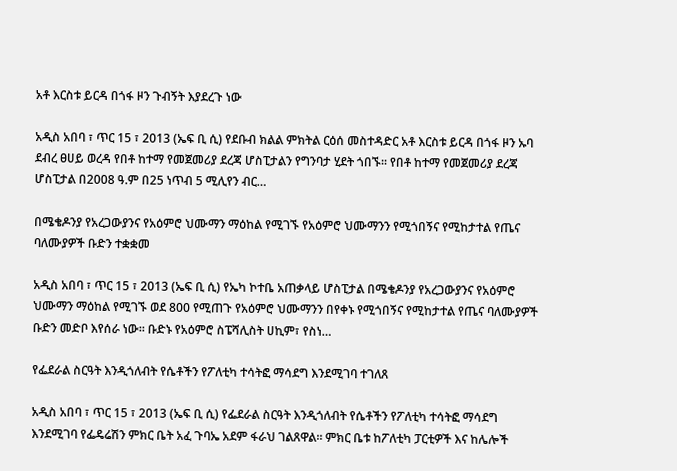አቶ እርስቱ ይርዳ በጎፋ ዞን ጉብኝት እያደረጉ ነው

አዲስ አበባ ፣ ጥር 15 ፣ 2013 (ኤፍ ቢ ሲ) የደቡብ ክልል ምክትል ርዕሰ መስተዳድር አቶ እርስቱ ይርዳ በጎፋ ዞን ኡባ ደብረ ፀሀይ ወረዳ የበቶ ከተማ የመጀመሪያ ደረጃ ሆስፒታልን የግንባታ ሂደት ጎበኙ፡፡ የበቶ ከተማ የመጀመሪያ ደረጃ ሆስፒታል በ2008 ዓ.ም በ25 ነጥብ 5 ሚሊየን ብር…

በሜቄዶንያ የአረጋውያንና የአዕምሮ ህሙማን ማዕከል የሚገኙ የአዕምሮ ህሙማንን የሚጎበኝና የሚከታተል የጤና ባለሙያዎች ቡድን ተቋቋመ

አዲስ አበባ ፣ ጥር 15 ፣ 2013 (ኤፍ ቢ ሲ) የኤካ ኮተቤ አጠቃላይ ሆስፒታል በሜቄዶንያ የአረጋውያንና የአዕምሮ ህሙማን ማዕከል የሚገኙ ወደ 800 የሚጠጉ የአዕምሮ ህሙማንን በየቀኑ የሚጎበኝና የሚከታተል የጤና ባለሙያዎች ቡድን መድቦ እየሰራ ነው፡፡ ቡድኑ የአዕምሮ ስፔሻሊስት ሀኪም፣ የስነ…

የፌደራል ስርዓት እንዲጎለብት የሴቶችን የፖለቲካ ተሳትፎ ማሳደግ እንደሚገባ ተገለጸ

አዲስ አበባ ፣ ጥር 15 ፣ 2013 (ኤፍ ቢ ሲ) የፌደራል ስርዓት እንዲጎለብት የሴቶችን የፖለቲካ ተሳትፎ ማሳደግ እንደሚገባ የፌዴሬሽን ምክር ቤት አፈ ጉባኤ አደም ፋራህ ገልጸዋል። ምክር ቤቱ ከፖለቲካ ፓርቲዎች እና ከሌሎች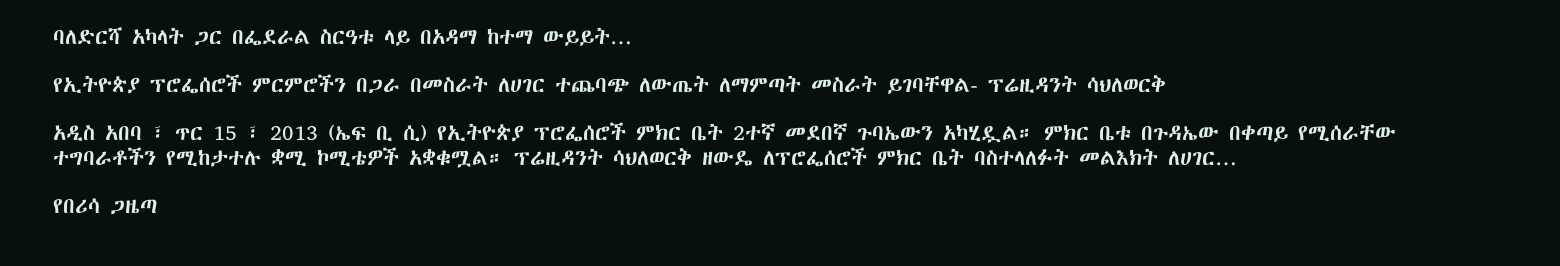ባለድርሻ አካላት ጋር በፌደራል ስርዓቱ ላይ በአዳማ ከተማ ውይይት…

የኢትዮጵያ ፕሮፌሰሮች ምርምሮችን በጋራ በመስራት ለሀገር ተጨባጭ ለውጤት ለማምጣት መስራት ይገባቸዋል- ፕሬዚዳንት ሳህለወርቅ

አዲስ አበባ ፣ ጥር 15 ፣ 2013 (ኤፍ ቢ ሲ) የኢትዮጵያ ፕሮፌሰሮች ምክር ቤት 2ተኛ መደበኛ ጉባኤውን አካሂዷል። ምክር ቤቱ በጉዳኤው በቀጣይ የሚሰራቸው ተግባራቶችን የሚከታተሉ ቋሚ ኮሚቴዎች አቋቁሟል። ፕሬዚዳንት ሳህለወርቅ ዘውዴ ለፕሮፌሰሮች ምክር ቤት ባስተላለፉት መልእክት ለሀገር…

የበሪሳ ጋዜጣ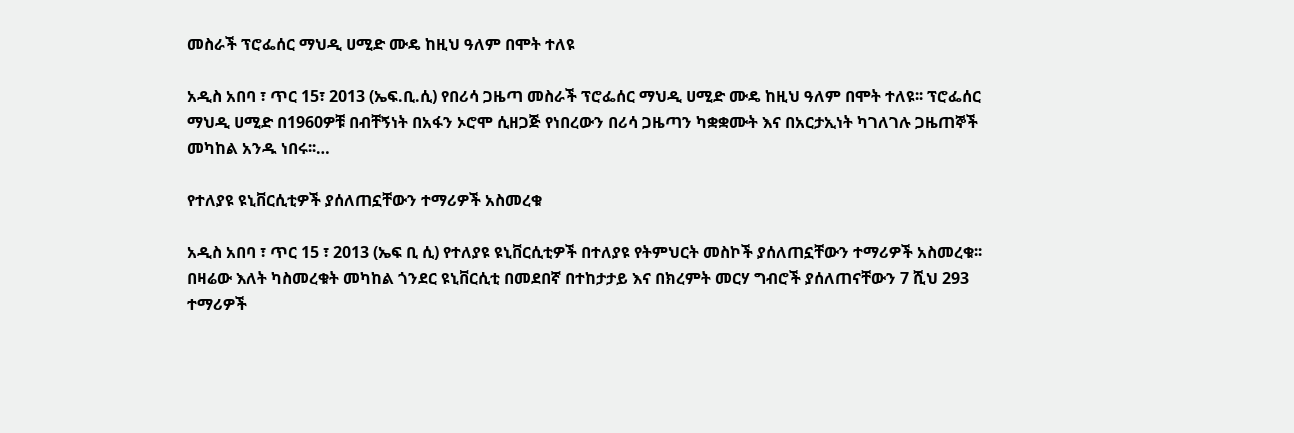መስራች ፕሮፌሰር ማህዲ ሀሚድ ሙዴ ከዚህ ዓለም በሞት ተለዩ

አዲስ አበባ ፣ ጥር 15፣ 2013 (ኤፍ.ቢ.ሲ) የበሪሳ ጋዜጣ መስራች ፕሮፌሰር ማህዲ ሀሚድ ሙዴ ከዚህ ዓለም በሞት ተለዩ፡፡ ፕሮፌሰር ማህዲ ሀሚድ በ1960ዎቹ በብቸኝነት በአፋን ኦሮሞ ሲዘጋጅ የነበረውን በሪሳ ጋዜጣን ካቋቋሙት እና በአርታኢነት ካገለገሉ ጋዜጠኞች መካከል አንዱ ነበሩ፡፡…

የተለያዩ ዩኒቨርሲቲዎች ያሰለጠኗቸውን ተማሪዎች አስመረቁ

አዲስ አበባ ፣ ጥር 15 ፣ 2013 (ኤፍ ቢ ሲ) የተለያዩ ዩኒቨርሲቲዎች በተለያዩ የትምህርት መስኮች ያሰለጠኗቸውን ተማሪዎች አስመረቁ፡፡ በዛሬው እለት ካስመረቁት መካከል ጎንደር ዩኒቨርሲቲ በመደበኛ በተከታታይ እና በክረምት መርሃ ግብሮች ያሰለጠናቸውን 7 ሺህ 293 ተማሪዎች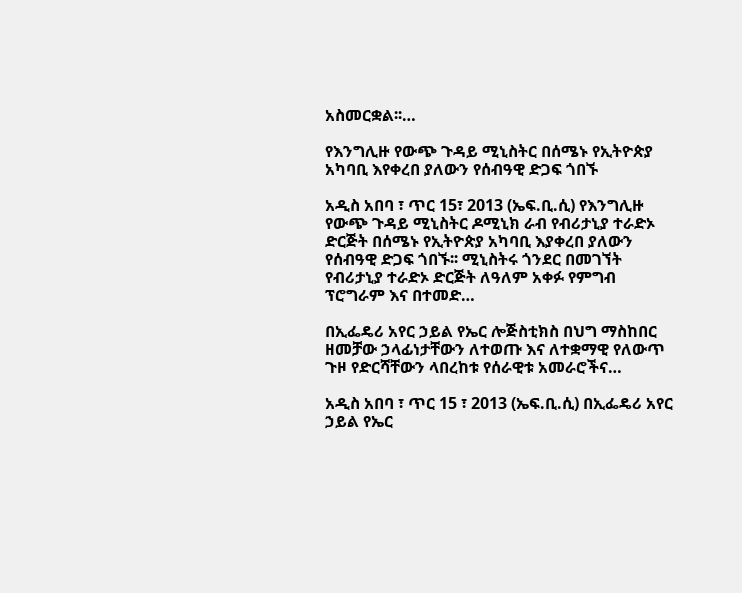አስመርቋል፡፡…

የእንግሊዙ የውጭ ጉዳይ ሚኒስትር በሰሜኑ የኢትዮጵያ አካባቢ እየቀረበ ያለውን የሰብዓዊ ድጋፍ ጎበኙ

አዲስ አበባ ፣ ጥር 15፣ 2013 (ኤፍ.ቢ.ሲ) የእንግሊዙ የውጭ ጉዳይ ሚኒስትር ዶሚኒክ ራብ የብሪታኒያ ተራድኦ ድርጅት በሰሜኑ የኢትዮጵያ አካባቢ እያቀረበ ያለውን የሰብዓዊ ድጋፍ ጎበኙ፡፡ ሚኒስትሩ ጎንደር በመገኘት የብሪታኒያ ተራድኦ ድርጅት ለዓለም አቀፉ የምግብ ፕሮግራም እና በተመድ…

በኢፌዴሪ አየር ኃይል የኤር ሎጅስቲክስ በህግ ማስከበር ዘመቻው ኃላፊነታቸውን ለተወጡ እና ለተቋማዊ የለውጥ ጉዞ የድርሻቸውን ላበረከቱ የሰራዊቱ አመራሮችና…

አዲስ አበባ ፣ ጥር 15 ፣ 2013 (ኤፍ.ቢ.ሲ) በኢፌዴሪ አየር ኃይል የኤር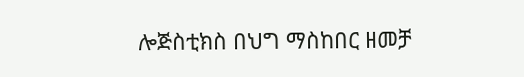ሎጅስቲክስ በህግ ማስከበር ዘመቻ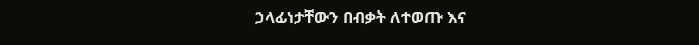ኃላፊነታቸውን በብቃት ለተወጡ እና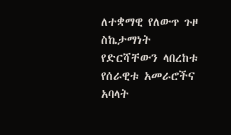ለተቋማዊ የለውጥ ጉዞ ስኬታማነት የድርሻቸውን ላበረከቱ የሰራዊቱ አመራሮችና አባላት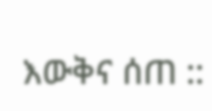እውቅና ሰጠ ::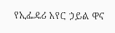የኢፌዴሪ አየር ኃይል ዋና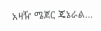አዛዥ ሜጀር ጄኔራል…